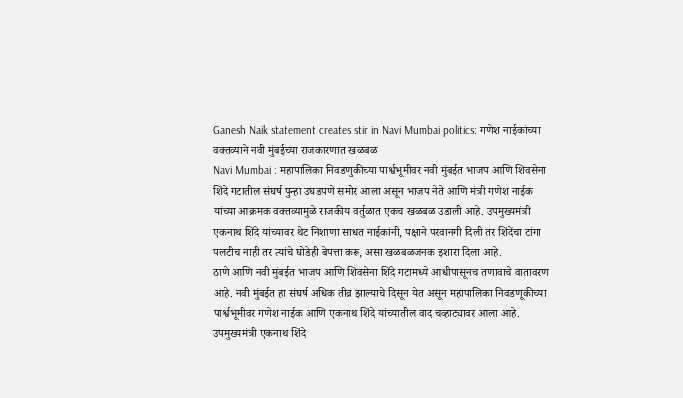Ganesh Naik statement creates stir in Navi Mumbai politics: गणेश नाईकांच्या वक्तव्याने नवी मुंबईच्या राजकारणात खळबळ
Navi Mumbai : महापालिका निवडणुकीच्या पार्श्वभूमीवर नवी मुंबईत भाजप आणि शिवसेना शिंदे गटातील संघर्ष पुन्हा उघडपणे समोर आला असून भाजप नेते आणि मंत्री गणेश नाईक यांच्या आक्रमक वक्तव्यामुळे राजकीय वर्तुळात एकच खळबळ उडाली आहे. उपमुख्यमंत्री एकनाथ शिंदे यांच्यावर थेट निशाणा साधत नाईकांनी, पक्षाने परवानगी दिली तर शिंदेंचा टांगा पलटीच नाही तर त्यांचे घोडेही बेपत्ता करू, असा खळबळजनक इशारा दिला आहे.
ठाणे आणि नवी मुंबईत भाजप आणि शिवसेना शिंदे गटामध्ये आधीपासूनच तणावाचे वातावरण आहे. नवी मुंबईत हा संघर्ष अधिक तीव्र झाल्याचे दिसून येत असून महापालिका निवडणूकीच्या पार्श्वभूमीवर गणेश नाईक आणि एकनाथ शिंदे यांच्यातील वाद चव्हाट्यावर आला आहे. उपमुख्यमंत्री एकनाथ शिंदे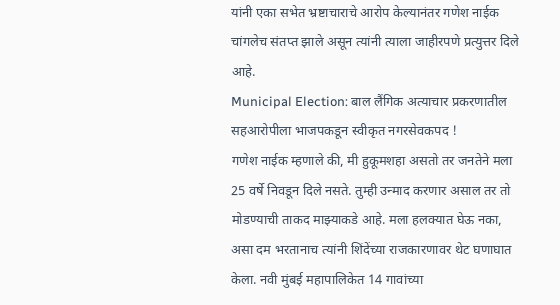यांनी एका सभेत भ्रष्टाचाराचे आरोप केल्यानंतर गणेश नाईक चांगलेच संतप्त झाले असून त्यांनी त्याला जाहीरपणे प्रत्युत्तर दिले आहे.
Municipal Election: बाल लैंगिक अत्याचार प्रकरणातील सहआरोपीला भाजपकडून स्वीकृत नगरसेवकपद !
गणेश नाईक म्हणाले की, मी हुकूमशहा असतो तर जनतेने मला 25 वर्षे निवडून दिले नसते. तुम्ही उन्माद करणार असाल तर तो मोडण्याची ताकद माझ्याकडे आहे. मला हलक्यात घेऊ नका, असा दम भरतानाच त्यांनी शिंदेंच्या राजकारणावर थेट घणाघात केला. नवी मुंबई महापालिकेत 14 गावांच्या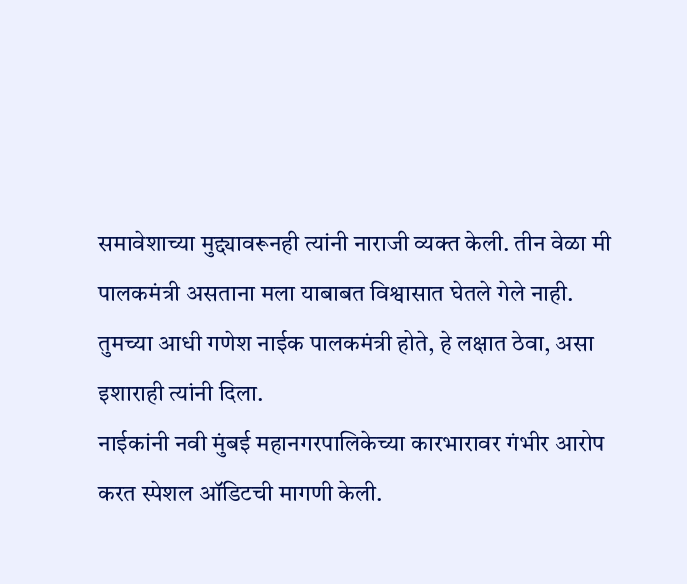समावेशाच्या मुद्द्यावरूनही त्यांनी नाराजी व्यक्त केली. तीन वेळा मी पालकमंत्री असताना मला याबाबत विश्वासात घेतले गेले नाही. तुमच्या आधी गणेश नाईक पालकमंत्री होते, हे लक्षात ठेवा, असा इशाराही त्यांनी दिला.
नाईकांनी नवी मुंबई महानगरपालिकेच्या कारभारावर गंभीर आरोप करत स्पेशल ऑडिटची मागणी केली.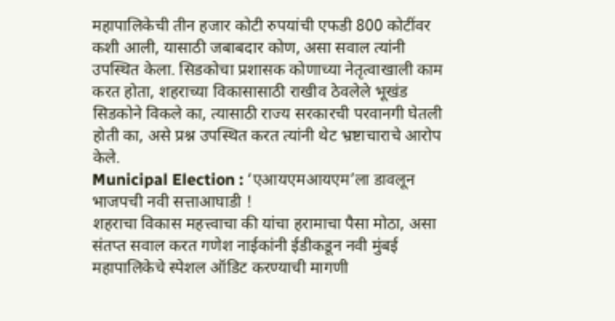महापालिकेची तीन हजार कोटी रुपयांची एफडी 800 कोटींवर कशी आली, यासाठी जबाबदार कोण, असा सवाल त्यांनी उपस्थित केला. सिडकोचा प्रशासक कोणाच्या नेतृत्वाखाली काम करत होता, शहराच्या विकासासाठी राखीव ठेवलेले भूखंड सिडकोने विकले का, त्यासाठी राज्य सरकारची परवानगी घेतली होती का, असे प्रश्न उपस्थित करत त्यांनी थेट भ्रष्टाचाराचे आरोप केले.
Municipal Election : ‘एआयएमआयएम’ला डावलून भाजपची नवी सत्ताआघाडी !
शहराचा विकास महत्त्वाचा की यांचा हरामाचा पैसा मोठा, असा संतप्त सवाल करत गणेश नाईकांनी ईडीकडून नवी मुंबई महापालिकेचे स्पेशल ऑडिट करण्याची मागणी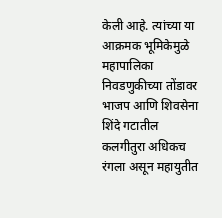केली आहे. त्यांच्या या आक्रमक भूमिकेमुळे महापालिका निवडणुकीच्या तोंडावर भाजप आणि शिवसेना शिंदे गटातील कलगीतुरा अधिकच रंगला असून महायुतीत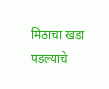मिठाचा खडा पडल्याचे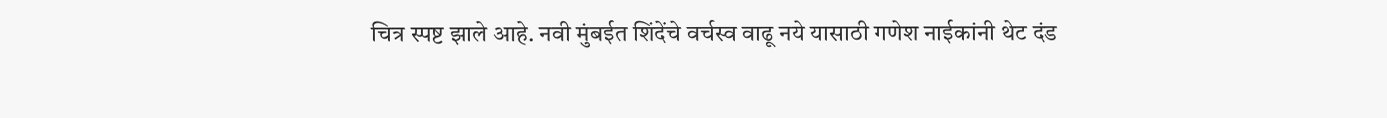चित्र स्पष्ट झाले आहे. नवी मुंबईत शिंदेंचे वर्चस्व वाढू नये यासाठी गणेश नाईकांनी थेट दंड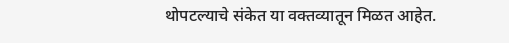थोपटल्याचे संकेत या वक्तव्यातून मिळत आहेत.